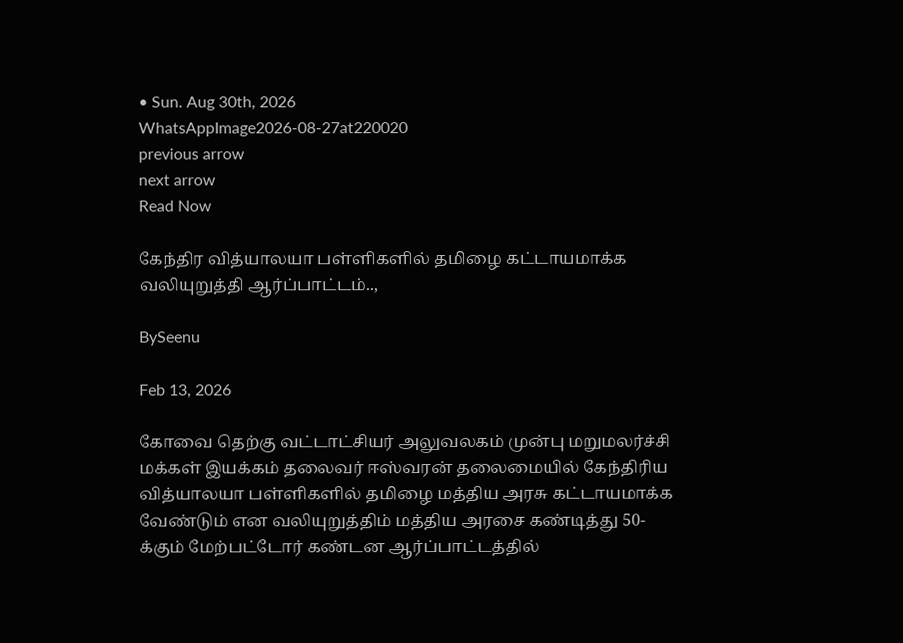• Sun. Aug 30th, 2026
WhatsAppImage2026-08-27at220020
previous arrow
next arrow
Read Now

கேந்திர வித்யாலயா பள்ளிகளில் தமிழை கட்டாயமாக்க வலியுறுத்தி ஆர்ப்பாட்டம்..,

BySeenu

Feb 13, 2026

கோவை தெற்கு வட்டாட்சியர் அலுவலகம் முன்பு மறுமலர்ச்சி மக்கள் இயக்கம் தலைவர் ஈஸ்வரன் தலைமையில் கேந்திரிய வித்யாலயா பள்ளிகளில் தமிழை மத்திய அரசு கட்டாயமாக்க வேண்டும் என வலியுறுத்திம் மத்திய அரசை கண்டித்து 50-க்கும் மேற்பட்டோர் கண்டன ஆர்ப்பாட்டத்தில்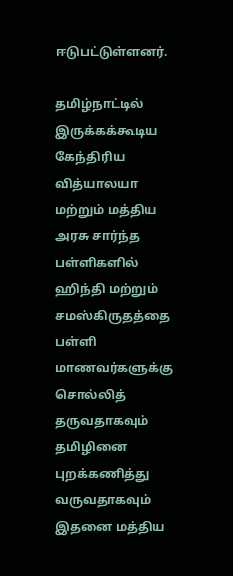ஈடுபட்டுள்ளனர்.

தமிழ்நாட்டில் இருக்கக்கூடிய கேந்திரிய வித்யாலயா மற்றும் மத்திய அரசு சார்ந்த பள்ளிகளில் ஹிந்தி மற்றும் சமஸ்கிருதத்தை பள்ளி மாணவர்களுக்கு சொல்லித் தருவதாகவும் தமிழினை புறக்கணித்து வருவதாகவும் இதனை மத்திய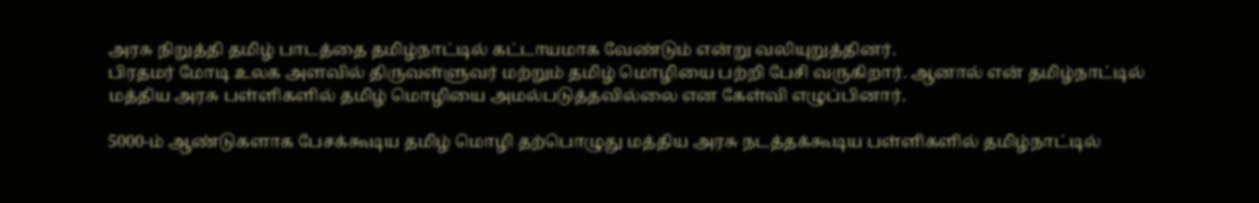அரசு நிறுத்தி தமிழ் பாடத்தை தமிழ்நாட்டில் கட்டாயமாக வேண்டும் என்று வலியுறுத்தினர்.
பிரதமர் மோடி உலக அளவில் திருவள்ளுவர் மற்றும் தமிழ் மொழியை பற்றி பேசி வருகிறார். ஆனால் என் தமிழ்நாட்டில் மத்திய அரசு பள்ளிகளில் தமிழ் மொழியை அமல்படுத்தவில்லை என கேள்வி எழுப்பினார்.

5000-ம் ஆண்டுகளாக பேசக்கூடிய தமிழ் மொழி தற்பொழுது மத்திய அரசு நடத்தக்கூடிய பள்ளிகளில் தமிழ்நாட்டில்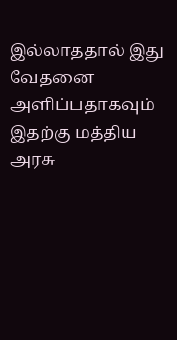இல்லாததால் இது வேதனை அளிப்பதாகவும் இதற்கு மத்திய அரசு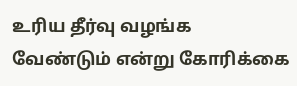உரிய தீர்வு வழங்க வேண்டும் என்று கோரிக்கை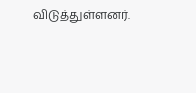விடுத்துள்ளனர்.